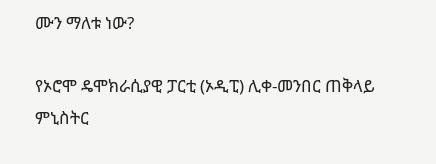ሙን ማለቱ ነው?

የኦሮሞ ዴሞክራሲያዊ ፓርቲ (ኦዲፒ) ሊቀ-መንበር ጠቅላይ ምኒስትር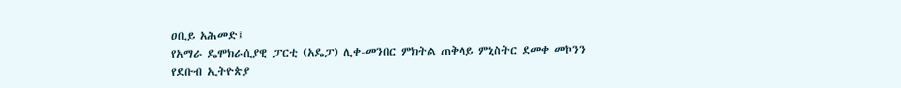ዐቢይ አሕመድ፤
የአማራ ዴሞክራሲያዊ ፓርቲ (አዴፓ) ሊቀ-መንበር ምክትል ጠቅላይ ምኒስትር ደመቀ መኮንን
የደቡብ ኢትዮጵያ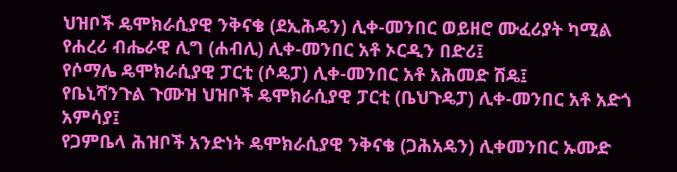ህዝቦች ዴሞክራሲያዊ ንቅናቄ (ደኢሕዴን) ሊቀ-መንበር ወይዘሮ ሙፈሪያት ካሚል
የሐረሪ ብሔራዊ ሊግ (ሐብሊ) ሊቀ-መንበር አቶ ኦርዲን በድሪ፤
የሶማሌ ዴሞክራሲያዊ ፓርቲ (ሶዴፓ) ሊቀ-መንበር አቶ አሕመድ ሽዴ፤
የቤኒሻንጉል ጉሙዝ ህዝቦች ዴሞክራሲያዊ ፓርቲ (ቤህጉዴፓ) ሊቀ-መንበር አቶ አድጎ አምሳያ፤
የጋምቤላ ሕዝቦች አንድነት ዴሞክራሲያዊ ንቅናቄ (ጋሕአዴን) ሊቀመንበር ኡሙድ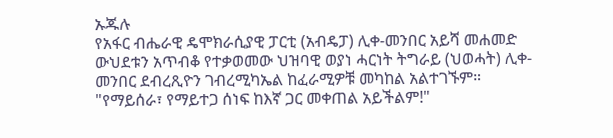ኡጁሉ
የአፋር ብሔራዊ ዴሞክራሲያዊ ፓርቲ (አብዴፓ) ሊቀ-መንበር አይሻ መሐመድ
ውህደቱን አጥብቆ የተቃወመው ህዝባዊ ወያነ ሓርነት ትግራይ (ህወሓት) ሊቀ-መንበር ደብረጺዮን ገብረሚካኤል ከፈራሚዎቹ መካከል አልተገኙም።
"የማይሰራ፣ የማይተጋ ሰነፍ ከእኛ ጋር መቀጠል አይችልም!"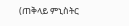(ጠቅላይ ምኒስትር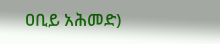ዐቢይ አሕመድ)